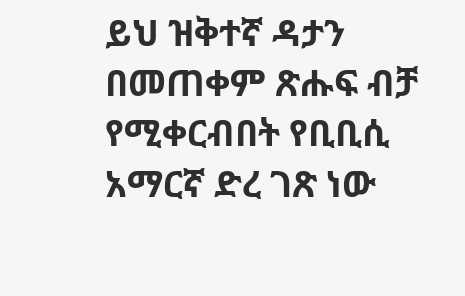ይህ ዝቅተኛ ዳታን በመጠቀም ጽሑፍ ብቻ የሚቀርብበት የቢቢሲ አማርኛ ድረ ገጽ ነው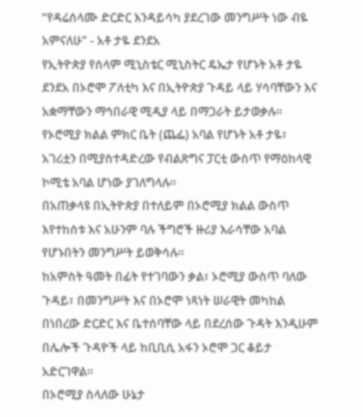“የዳሬሰላሙ ድርድር እንዳይሳካ ያደረገው መንግሥት ነው ብዬ አምናለሁ” - አቶ ታዬ ደንደአ
የኢትዮጵያ የሰላም ሚኒስቴር ሚኒስትር ዴኤታ የሆኑት አቶ ታዬ ደንደአ በኦሮሞ ፖለቲካ እና በኢትዮጵያ ጉዳይ ላይ ሃሳባቸውን እና አቋማቸውን ማኅበራዊ ሚዲያ ላይ በማጋራት ይታወቃሉ።
የኦሮሚያ ክልል ምክር ቤት (ጨፌ) አባል የሆኑት አቶ ታዬ፣ አገሪቷን በሚያስተዳድረው የብልጽግና ፓርቲ ውስጥ የማዕከላዊ ኮሚቴ አባል ሆነው ያገለግላሉ።
በአጠቃላዩ በኢትዮጵያ በተለይም በኦሮሚያ ክልል ውስጥ እየተከሰቱ እና አሁንም ባሉ ችግሮች ዙሪያ እራሳቸው አባል የሆኑበትን መንግሥት ይወቅሳሉ።
ከአምስት ዓመት በፊት የተገባውን ቃል፣ ኦሮሚያ ውስጥ ባለው ጉዳይ፣ በመንግሥት እና በኦሮሞ ነጻነት ሠራዊት መካከል በነበረው ድርድር እና ቤተሰባቸው ላይ በደረሰው ጉዳት እንዲሁም በሌሎች ጉዳዮች ላይ ከቢቢሲ አፋን ኦሮሞ ጋር ቆይታ አድርገዋል።
በኦሮሚያ ስላለው ሁኔታ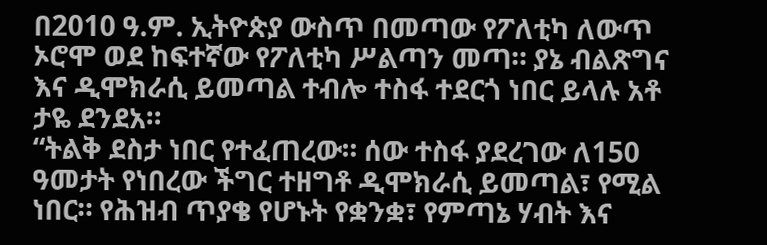በ2010 ዓ.ም. ኢትዮጵያ ውስጥ በመጣው የፖለቲካ ለውጥ ኦሮሞ ወደ ከፍተኛው የፖለቲካ ሥልጣን መጣ። ያኔ ብልጽግና እና ዲሞክራሲ ይመጣል ተብሎ ተስፋ ተደርጎ ነበር ይላሉ አቶ ታዬ ደንደአ።
“ትልቅ ደስታ ነበር የተፈጠረው። ሰው ተስፋ ያደረገው ለ150 ዓመታት የነበረው ችግር ተዘግቶ ዲሞክራሲ ይመጣል፣ የሚል ነበር። የሕዝብ ጥያቄ የሆኑት የቋንቋ፣ የምጣኔ ሃብት እና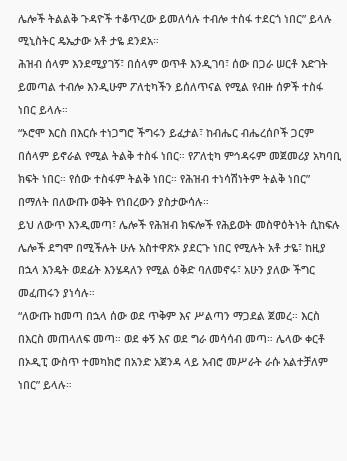ሌሎች ትልልቅ ጉዳዮች ተቆጥረው ይመለሳሉ ተብሎ ተስፋ ተደርጎ ነበር” ይላሉ ሚኒስትር ዴኤታው አቶ ታዬ ደንደአ።
ሕዝብ ሰላም እንደሚያገኝ፣ በሰላም ወጥቶ እንዲገባ፣ ሰው በጋራ ሠርቶ እድገት ይመጣል ተብሎ እንዲሁም ፖለቲካችን ይሰለጥናል የሚል የብዙ ሰዎች ተስፋ ነበር ይላሉ።
“ኦሮሞ እርስ በእርሱ ተነጋግሮ ችግሩን ይፈታል፣ ከብሔር ብሔረሰቦች ጋርም በሰላም ይኖራል የሚል ትልቅ ተስፋ ነበር። የፖለቲካ ምኅዳሩም መጀመሪያ አካባቢ ክፍት ነበር። የሰው ተስፋም ትልቅ ነበር። የሕዝብ ተነሳሽነትም ትልቅ ነበር” በማለት በለውጡ ወቅት የነበረውን ያስታውሳሉ።
ይህ ለውጥ እንዲመጣ፣ ሌሎች የሕዝብ ክፍሎች የሕይወት መስዋዕትነት ሲከፍሉ ሌሎች ደግሞ በሚችሉት ሁሉ አስተዋጽኦ ያደርጉ ነበር የሚሉት አቶ ታዬ፣ ከዚያ በኋላ እንዴት ወደፊት እንሄዳለን የሚል ዕቅድ ባለመኖሩ፣ አሁን ያለው ችግር መፈጠሩን ያነሳሉ።
“ለውጡ ከመጣ በኋላ ሰው ወደ ጥቅም እና ሥልጣን ማጋደል ጀመረ። እርስ በእርስ መጠላለፍ መጣ። ወደ ቀኝ እና ወደ ግራ መሳሳብ መጣ። ሌላው ቀርቶ በኦዲፒ ውስጥ ተመካክሮ በአንድ አጀንዳ ላይ አብሮ መሥራት ራሱ አልተቻለም ነበር” ይላሉ።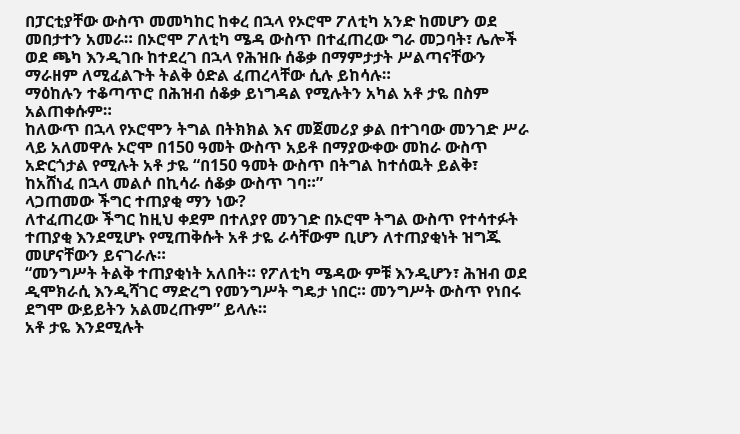በፓርቲያቸው ውስጥ መመካከር ከቀረ በኋላ የኦሮሞ ፖለቲካ አንድ ከመሆን ወደ መበታተን አመራ። በኦሮሞ ፖለቲካ ሜዳ ውስጥ በተፈጠረው ግራ መጋባት፣ ሌሎች ወደ ጫካ እንዲገቡ ከተደረገ በኋላ የሕዝቡ ሰቆቃ በማምታታት ሥልጣናቸውን ማራዘም ለሚፈልጉት ትልቅ ዕድል ፈጠረላቸው ሲሉ ይከሳሉ።
ማዕከሉን ተቆጣጥሮ በሕዝብ ሰቆቃ ይነግዳል የሚሉትን አካል አቶ ታዬ በስም አልጠቀሱም።
ከለውጥ በኋላ የኦሮሞን ትግል በትክክል እና መጀመሪያ ቃል በተገባው መንገድ ሥራ ላይ አለመዋሉ ኦሮሞ በ150 ዓመት ውስጥ አይቶ በማያውቀው መከራ ውስጥ አድርጎታል የሚሉት አቶ ታዬ “በ150 ዓመት ውስጥ በትግል ከተሰዉት ይልቅ፣ ከአሸነፈ በኋላ መልሶ በኪሳራ ሰቆቃ ውስጥ ገባ።”
ላጋጠመው ችግር ተጠያቂ ማን ነው?
ለተፈጠረው ችግር ከዚህ ቀደም በተለያየ መንገድ በኦሮሞ ትግል ውስጥ የተሳተፉት ተጠያቂ እንደሚሆኑ የሚጠቅሱት አቶ ታዬ ራሳቸውም ቢሆን ለተጠያቂነት ዝግጁ መሆናቸውን ይናገራሉ።
“መንግሥት ትልቅ ተጠያቂነት አለበት። የፖለቲካ ሜዳው ምቹ እንዲሆን፣ ሕዝብ ወደ ዲሞክራሲ እንዲሻገር ማድረግ የመንግሥት ግዴታ ነበር። መንግሥት ውስጥ የነበሩ ደግሞ ውይይትን አልመረጡም” ይላሉ።
አቶ ታዬ እንደሚሉት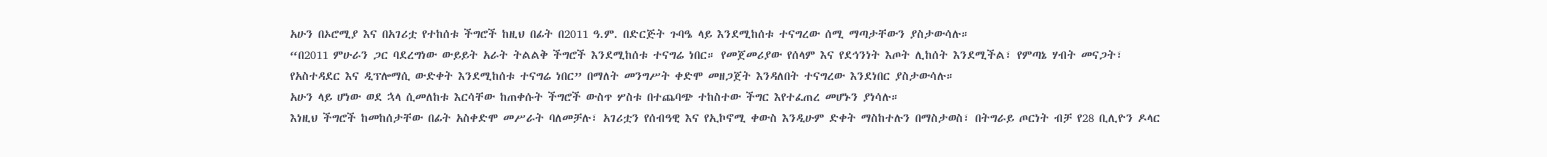አሁን በኦሮሚያ እና በአገሪቷ የተከሰቱ ችግሮች ከዚህ በፊት በ2011 ዓ.ም. በድርጅት ጉባዔ ላይ እንደሚከሰቱ ተናግረው ሰሚ ማጣታቸውን ያስታውሳሉ።
“በ2011 ምሁራን ጋር ባደረግነው ውይይት አራት ትልልቅ ችግሮች እንደሚከሰቱ ተናግሬ ነበር። የመጀመሪያው የሰላም እና የደኅንነት እጦት ሊከሰት እንደሚችል፣ የምጣኔ ሃብት መናጋት፣ የአስተዳደር እና ዲፕሎማሲ ውድቀት እንደሚከሰቱ ተናግሬ ነበር” በማለት መንግሥት ቀድሞ መዘጋጀት እንዳለበት ተናግረው እንደነበር ያስታውሳሉ።
አሁን ላይ ሆነው ወደ ኋላ ሲመለከቱ እርሳቸው ከጠቀሱት ችግሮች ውስጥ ሦስቱ በተጨባጭ ተከስተው ችግር እየተፈጠረ መሆኑን ያነሳሉ።
እነዚህ ችግሮች ከመከሰታቸው በፊት አስቀድሞ መሥራት ባለመቻሉ፣ አገሪቷን የሰብዓዊ እና የኢኮኖሚ ቀውስ እንዲሁም ድቀት ማስከተሉን በማስታወስ፣ በትግራይ ጦርነት ብቻ የ28 ቢሊዮን ዶላር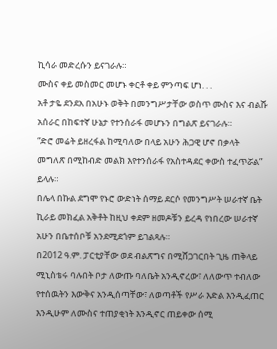ኪሳራ መድረሱን ይናገራሉ።
ሙስና ቀይ መስመር መሆኑ ቀርቶ ቀይ ምንጣፍ ሆነ. . .
አቶ ታዬ ደንደአ በአሁኑ ወቅት በመንግሥታቸው ወስጥ ሙስና እና ብልሹ አሰራር በከፍተኛ ሁኔታ የተንሰራፋ መሆኑን በግልጽ ይናገራሉ።
“ድሮ መሬት ይዘረፋል ከሚባለው በላይ አሁን ሕጋዊ ሆኖ በቃላት መግለጽ በሚከብድ መልክ እየተንሰራፋ የአስተዳደር ቀውስ ተፈጥሯል” ይላሉ።
በሌላ በኩል ደግሞ የኑሮ ውድነት ሰማይ ደርሶ የመንግሥት ሠራተኛ ቤት ኪራይ መክፈል አቅቶት ከዚህ ቀደም ዘመዶቹን ይረዳ የነበረው ሠራተኛ አሁን በቤተሰቦቹ አንደሚደጎም ይገልጻሉ።
በ2012 ዓ.ም. ፓርቲያቸው ወደ ብልጽግና በሚሸጋገርበት ጊዜ ጠቅላይ ሚኒስቴሩ ባሉበት ቦታ ለውጡ ባለቤት አንዲኖረው፣ ለለውጥ ተብለው የተሰዉትን እውቅና አንዲሰጣቸው፣ ለወጣቶች የሥራ እድል እንዲፈጠር እንዲሁም ለሙስና ተጠያቂነት እንዲኖር ጠይቀው ሰሚ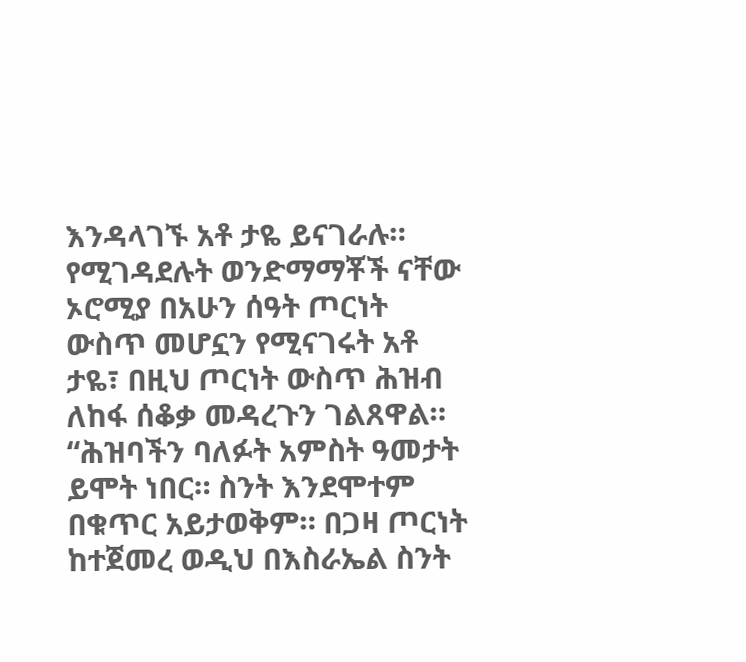እንዳላገኙ አቶ ታዬ ይናገራሉ።
የሚገዳደሉት ወንድማማቾች ናቸው
ኦሮሚያ በአሁን ሰዓት ጦርነት ውስጥ መሆኗን የሚናገሩት አቶ ታዬ፣ በዚህ ጦርነት ውስጥ ሕዝብ ለከፋ ሰቆቃ መዳረጉን ገልጸዋል።
“ሕዝባችን ባለፉት አምስት ዓመታት ይሞት ነበር። ስንት እንደሞተም በቁጥር አይታወቅም። በጋዛ ጦርነት ከተጀመረ ወዲህ በእስራኤል ስንት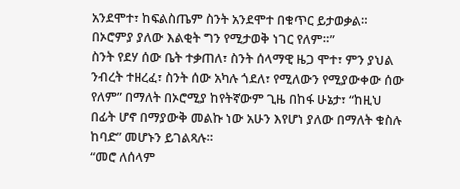አንደሞተ፣ ከፍልስጤም ስንት አንደሞተ በቁጥር ይታወቃል። በኦሮምያ ያለው እልቂት ግን የሚታወቅ ነገር የለም።”
ስንት የደሃ ሰው ቤት ተቃጠለ፣ ስንት ሰላማዊ ዜጋ ሞተ፣ ምን ያህል ንብረት ተዘረፈ፣ ስንት ሰው አካሉ ጎደለ፣ የሚለውን የሚያውቀው ሰው የለም” በማለት በኦሮሚያ ከየትኛውም ጊዜ በከፋ ሁኔታ፣ “ከዚህ በፊት ሆኖ በማያውቅ መልኩ ነው አሁን እየሆነ ያለው በማለት ቁስሉ ከባድ” መሆኑን ይገልጻሉ።
“መሮ ለሰላም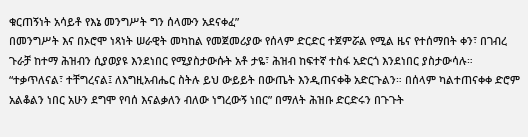ቁርጠኝነት አሳይቶ የእኔ መንግሥት ግን ሰላሙን አደናቀፈ”
በመንግሥት እና በኦሮሞ ነጻነት ሠራዊት መካከል የመጀመሪያው የሰላም ድርድር ተጀምሯል የሚል ዜና የተሰማበት ቀን፣ በገብረ ጉራቻ ከተማ ሕዝብን ሲያወያዩ እንደነበር የሚያስታውሱት አቶ ታዬ፣ ሕዝብ ከፍተኛ ተስፋ አድርጎ እንደነበር ያስታውሳሉ።
“ተቃጥለናል፣ ተቸግረናል፤ ለእግዚአብሔር ስትሉ ይህ ውይይት በውጤት እንዲጠናቀቅ አድርጉልን። በሰላም ካልተጠናቀቀ ድሮም አልቆልን ነበር አሁን ደግሞ የባሰ እናልቃለን ብለው ነግረውኝ ነበር” በማለት ሕዝቡ ድርድሩን በጉጉት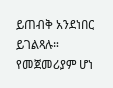ይጠብቅ አንደነበር ይገልጻሉ።
የመጀመሪያም ሆነ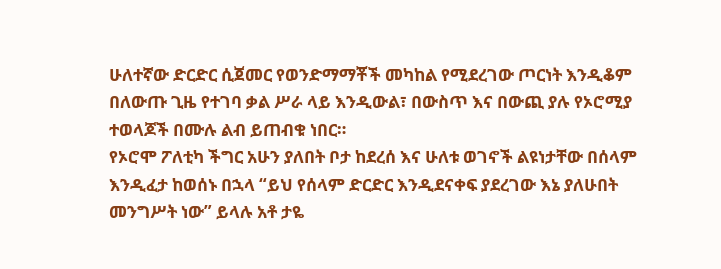ሁለተኛው ድርድር ሲጀመር የወንድማማቾች መካከል የሚደረገው ጦርነት እንዲቆም በለውጡ ጊዜ የተገባ ቃል ሥራ ላይ እንዲውል፣ በውስጥ እና በውጪ ያሉ የኦሮሚያ ተወላጆች በሙሉ ልብ ይጠብቁ ነበር።
የኦሮሞ ፖለቲካ ችግር አሁን ያለበት ቦታ ከደረሰ እና ሁለቱ ወገኖች ልዩነታቸው በሰላም እንዲፈታ ከወሰኑ በኋላ “ይህ የሰላም ድርድር እንዲደናቀፍ ያደረገው እኔ ያለሁበት መንግሥት ነው” ይላሉ አቶ ታዬ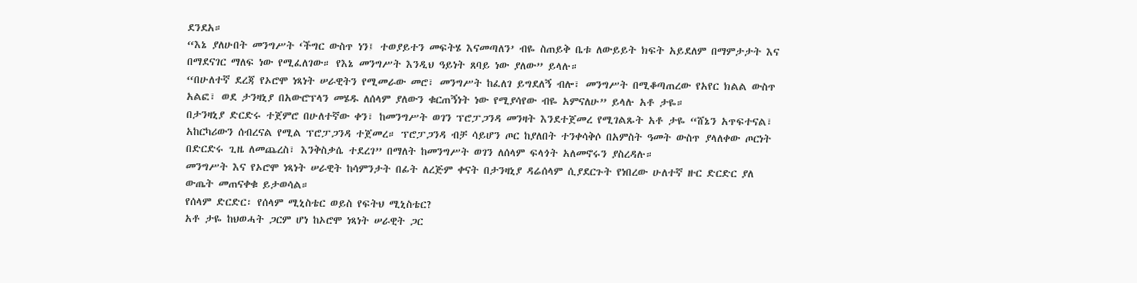ደንደአ።
“እኔ ያለሁበት መንግሥት ‘ችግር ውስጥ ነን፤ ተወያይተን መፍትሄ እናመጣለን’ ብዬ ስጠይቅ ቤቱ ለውይይት ክፍት አይደለም በማምታታት እና በማደናገር ማለፍ ነው የሚፈለገው። የእኔ መንግሥት እንዲህ ዓይነት ጸባይ ነው ያለው” ይላሉ።
“በሁለተኛ ደረጃ የኦሮሞ ነጻነት ሠራዊትን የሚመራው መሮ፣ መንግሥት ከፈለገ ይግደለኝ ብሎ፣ መንግሥት በሚቆጣጠረው የአየር ክልል ውስጥ አልፎ፣ ወደ ታንዛኒያ በአውሮፕላን መሄዱ ለሰላም ያለውን ቁርጠኝነት ነው የሚያሳየው ብዬ አምናለሁ” ይላሉ አቶ ታዬ።
በታንዛኒያ ድርድሩ ተጀምሮ በሁለተኛው ቀን፣ ከመንግሥት ወገን ፕሮፓጋንዳ መንዛት እንደተጀመረ የሚገልጹት አቶ ታዬ “ሸኔን አጥፍተናል፣ አከርካሪውን ሰብረናል የሚል ፕሮፓጋንዳ ተጀመረ። ፕሮፓጋንዳ ብቻ ሳይሆን ጦር ከያለበት ተንቀሳቅሶ በአምስት ዓመት ውስጥ ያላለቀው ጦርነት በድርድሩ ጊዜ ለመጨረስ፣ እንቅስቃሴ ተደረገ” በማለት ከመንግሥት ወገን ለሰላም ፍላጎት አለመኖሩን ያስረዳሉ።
መንግሥት እና የኦሮሞ ነጻነት ሠራዊት ከሳምንታት በፊት ለረጅም ቀናት በታንዛኒያ ዳሬሰላም ሲያደርጉት የነበረው ሁለተኛ ዙር ድርድር ያለ ውጤት መጠናቀቁ ይታወሳል።
የሰላም ድርድር፡ የሰላም ሚኒስቴር ወይስ የፍትህ ሚኒስቴር?
አቶ ታዬ ከህወሓት ጋርም ሆነ ከኦሮሞ ነጻነት ሠራዊት ጋር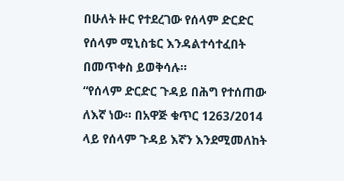በሁለት ዙር የተደረገው የሰላም ድርድር የሰላም ሚኒስቴር እንዳልተሳተፈበት በመጥቀስ ይወቅሳሉ።
“የሰላም ድርድር ጉዳይ በሕግ የተሰጠው ለእኛ ነው። በአዋጅ ቁጥር 1263/2014 ላይ የሰላም ጉዳይ እኛን እንደሚመለከት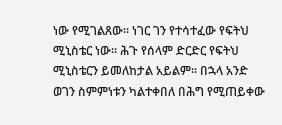ነው የሚገልጸው። ነገር ገን የተሳተፈው የፍትህ ሚኒስቴር ነው። ሕጉ የሰላም ድርድር የፍትህ ሚኒስቴርን ይመለከታል አይልም። በኋላ አንድ ወገን ስምምነቱን ካልተቀበለ በሕግ የሚጠይቀው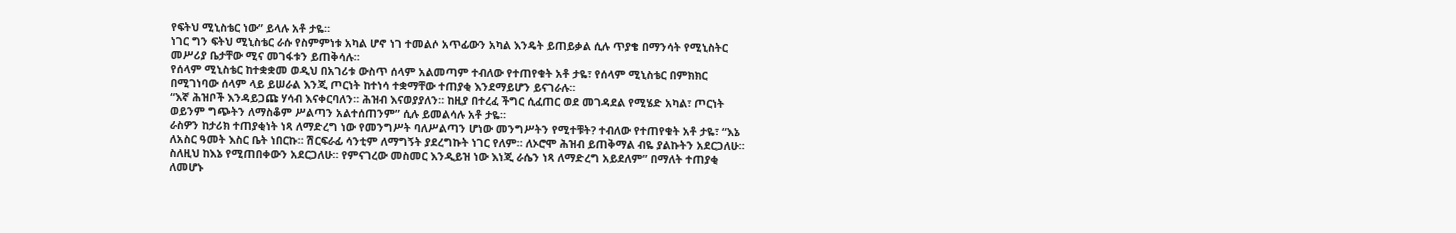የፍትህ ሚኒስቴር ነው” ይላሉ አቶ ታዬ።
ነገር ግን ፍትህ ሚኒስቴር ራሱ የስምምነቱ አካል ሆኖ ነገ ተመልሶ አጥፊውን አካል እንዴት ይጠይቃል ሲሉ ጥያቄ በማንሳት የሚኒስትር መሥሪያ ቤታቸው ሚና መገፋቱን ይጠቅሳሉ።
የሰላም ሚኒስቴር ከተቋቋመ ወዲህ በአገሪቱ ውስጥ ሰላም አልመጣም ተብለው የተጠየቁት አቶ ታዬ፣ የሰላም ሚኒስቴር በምክክር በሚገነባው ሰላም ላይ ይሠራል እንጂ ጦርነት ከተነሳ ተቋማቸው ተጠያቂ እንደማይሆን ይናገራሉ።
“እኛ ሕዝቦች እንዳይጋጩ ሃሳብ እናቀርባለን። ሕዝብ እናወያያለን። ከዚያ በተረፈ ችግር ሲፈጠር ወደ መገዳደል የሚሄድ አካል፣ ጦርነት ወይንም ግጭትን ለማስቆም ሥልጣን አልተሰጠንም” ሲሉ ይመልሳሉ አቶ ታዬ።
ራስዎን ከታሪክ ተጠያቂነት ነጻ ለማድረግ ነው የመንግሥት ባለሥልጣን ሆነው መንግሥትን የሚተቹት? ተብለው የተጠየቁት አቶ ታዬ፣ “እኔ ለአስር ዓመት እስር ቤት ነበርኩ። ሽርፍራፊ ሳንቲም ለማግኝት ያደረግኩት ነገር የለም። ለኦሮሞ ሕዝብ ይጠቅማል ብዬ ያልኩትን አደርጋለሁ። ስለዚህ ከእኔ የሚጠበቀውን አደርጋለሁ። የምናገረው መስመር እንዲይዝ ነው እነጂ ራሴን ነጻ ለማድረግ አይደለም” በማለት ተጠያቂ ለመሆኑ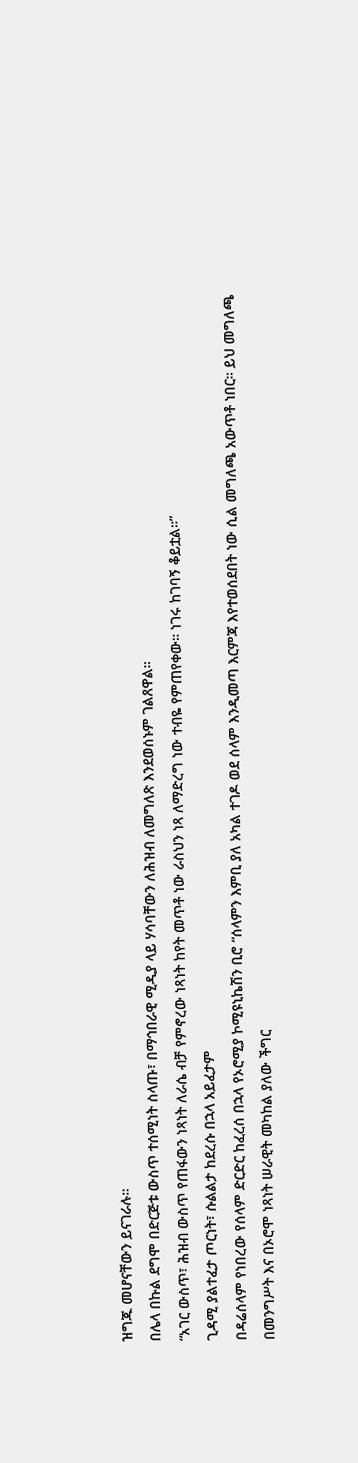ዝግጁ መሆናቸውን ይናገራሉ።
በሌላ በኩል ደግሞ በድርጅቱ ውስጥ ተሰሚነት ስላጡ፣ በማኅበራዊ ሚዲያ ላይ ሃሳባቸውን ለሕዝብ ለመግለጽ እንደወሰኑም ገልጸዋል።
“አገር ውስጥ፣ ሕዝብ ውስጥ የጠፋውን ነጻነት ለራሴ ብቻ የምኖረው ነጻነት ከየት መጥቶ ነው ራስህን ነጻ ለማድረግ ነው ተብዬ የምጠየቀው። ነገሩ ከገባኝ ቆይቷል።”
ጊዳሚ ያልተፈታ ጦርነት፣ ሱልልታ ከደረሱ በኋላ አይፈታም
በዳሬሰላም የነበረው የሰላም ድርድር ከፈረሰ በኋላ የኦሮሚያ ኮሚዩኒኬሽን ቢሮ “ሰላምን እምቢ ያለ አካል ተገዶ ወደ ሰላም እንዲመጣ እርምጃ እየተወሰደበት ነው ሲል መግለጫ አውጥቶ ነበር። ይህ መግለጫ በመንግሥት እና በኦሮሞ ነጻነት ሠራዊት መካከል ያለው ችግር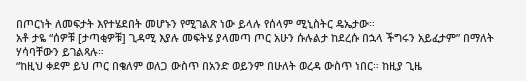በጦርነት ለመፍታት እየተሄደበት መሆኑን የሚገልጽ ነው ይላሉ የሰላም ሚኒስትር ዴኤታው።
አቶ ታዬ “ሰዎቹ [ታጣቂዎቹ] ጊዳሚ እያሉ መፍትሄ ያላመጣ ጦር አሁን ሱሉልታ ከደረሱ በኋላ ችግሩን አይፈታም” በማለት ሃሳባቸውን ይገልጻሉ።
“ከዚህ ቀደም ይህ ጦር በቄለም ወለጋ ውስጥ በአንድ ወይንም በሁለት ወረዳ ውስጥ ነበር። ከዚያ ጊዜ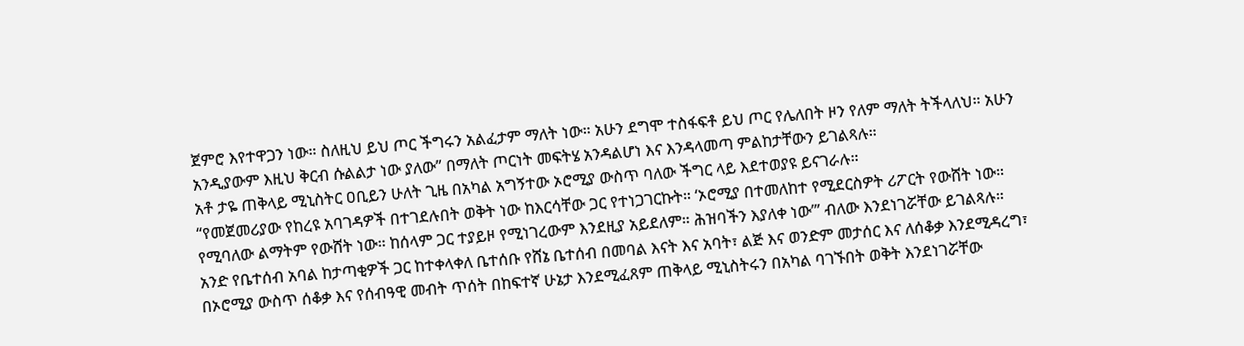ጀምሮ እየተዋጋን ነው። ስለዚህ ይህ ጦር ችግሩን አልፈታም ማለት ነው። አሁን ደግሞ ተስፋፍቶ ይህ ጦር የሌለበት ዞን የለም ማለት ትችላለህ። አሁን አንዲያውም እዚህ ቅርብ ሱልልታ ነው ያለው” በማለት ጦርነት መፍትሄ አንዳልሆነ እና እንዳላመጣ ምልከታቸውን ይገልጻሉ።
አቶ ታዬ ጠቅላይ ሚኒስትር ዐቢይን ሁለት ጊዜ በአካል አግኝተው ኦሮሚያ ውስጥ ባለው ችግር ላይ እደተወያዩ ይናገራሉ።
“የመጀመሪያው የከረዩ አባገዳዎች በተገደሉበት ወቅት ነው ከእርሳቸው ጋር የተነጋገርኩት። ‘ኦሮሚያ በተመለከተ የሚደርስዎት ሪፖርት የውሸት ነው። የሚባለው ልማትም የውሸት ነው። ከሰላም ጋር ተያይዞ የሚነገረውም እንደዚያ አይደለም። ሕዝባችን እያለቀ ነው’” ብለው እንደነገሯቸው ይገልጻሉ።
አንድ የቤተሰብ አባል ከታጣቂዎች ጋር ከተቀላቀለ ቤተሰቡ የሸኔ ቤተሰብ በመባል እናት እና አባት፣ ልጅ እና ወንድም መታሰር እና ለሰቆቃ እንደሚዳረግ፣ በኦሮሚያ ውስጥ ሰቆቃ እና የሰብዓዊ መብት ጥሰት በከፍተኛ ሁኔታ እንደሚፈጸም ጠቅላይ ሚኒስትሩን በአካል ባገኙበት ወቅት እንደነገሯቸው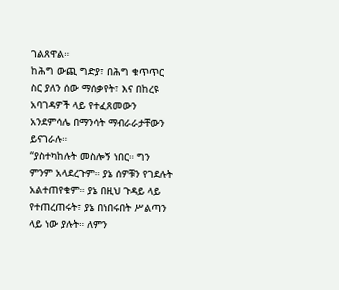ገልጸዋል።
ከሕግ ውጪ ግድያ፣ በሕግ ቁጥጥር ስር ያለን ሰው ማሰቃየት፣ እና በከረዩ አባገዳዎች ላይ የተፈጸመውን አንደምሳሌ በማንሳት ማብራራታቸውን ይናገራሉ።
“ያስተካከሉት መስሎኝ ነበር። ግን ምንም አላደረጉም። ያኔ ሰዎቹን የገደሉት አልተጠየቁም። ያኔ በዚህ ጉዳይ ላይ የተጠረጠሩት፣ ያኔ በነበሩበት ሥልጣን ላይ ነው ያሉት። ለምን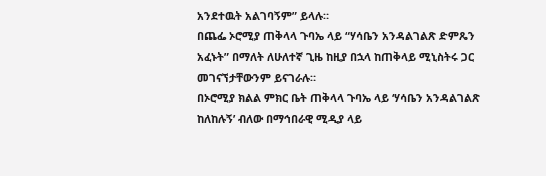አንደተዉት አልገባኝም” ይላሉ።
በጨፌ ኦሮሚያ ጠቅላላ ጉባኤ ላይ “ሃሳቤን አንዳልገልጽ ድምጼን አፈኑት” በማለት ለሁለተኛ ጊዜ ከዚያ በኋላ ከጠቅላይ ሚኒስትሩ ጋር መገናኘታቸውንም ይናገራሉ።
በኦሮሚያ ክልል ምክር ቤት ጠቅላላ ጉባኤ ላይ ‘ሃሳቤን አንዳልገልጽ ከለከሉኝ’ ብለው በማኅበራዊ ሚዲያ ላይ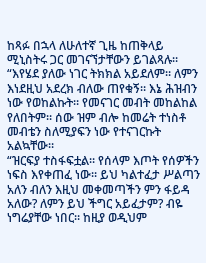ከጻፉ በኋላ ለሁለተኛ ጊዜ ከጠቅላይ ሚኒስትሩ ጋር መገናኘታቸውን ይገልጻሉ።
“እየሄደ ያለው ነገር ትክክል አይደለም። ለምን እነደዚህ አደረክ ብለው ጠየቁኝ። እኔ ሕዝብን ነው የወከልኩት። የመናገር መብት መከልከል የለበትም። ሰው ዝም ብሎ ከመሬት ተነስቶ መብቴን ስለሚያፍን ነው የተናገርኩት አልኳቸው።
“ዝርፍያ ተስፋፍቷል። የሰላም እጦት የሰዎችን ነፍስ እየቀጠፈ ነው። ይህ ካልተፈታ ሥልጣን አለን ብለን እዚህ መቀመጣችን ምን ፋይዳ አለው? ለምን ይህ ችግር አይፈታም? ብዬ ነግሬያቸው ነበር። ከዚያ ወዲህም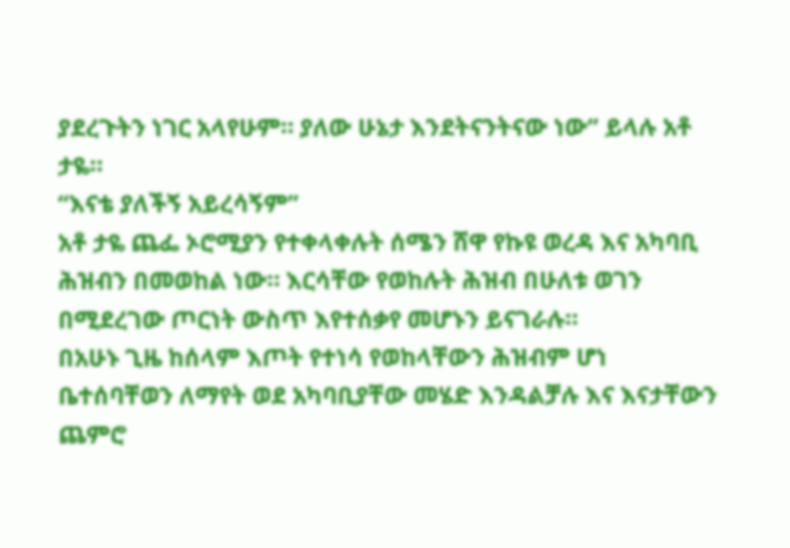ያደረጉትን ነገር አላየሁም። ያለው ሁኔታ እንደትናንትናው ነው” ይላሉ አቶ ታዬ።
“እናቴ ያለችኝ አይረሳኝም”
አቶ ታዬ ጨፌ ኦሮሚያን የተቀላቀሉት ሰሜን ሸዋ የኩዩ ወረዳ እና አካባቢ ሕዝብን በመወከል ነው። እርሳቸው የወከሉት ሕዝብ በሁለቱ ወገን በሚደረገው ጦርነት ውስጥ እየተሰቃየ መሆኑን ይናገራሉ።
በአሁኑ ጊዜ ከሰላም እጦት የተነሳ የወከላቸውን ሕዝብም ሆነ ቤተሰባቸወን ለማየት ወደ አካባቢያቸው መሄድ እንዳልቻሉ እና እናታቸውን ጨምሮ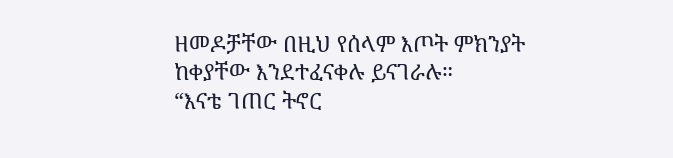ዘመዶቻቸው በዚህ የሰላም እጦት ምክንያት ከቀያቸው እንደተፈናቀሉ ይናገራሉ።
“እናቴ ገጠር ትኖር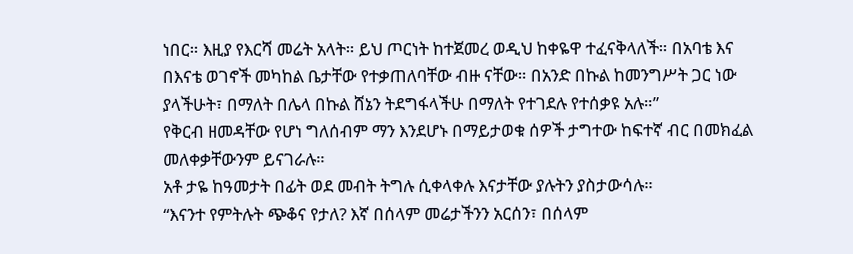ነበር። እዚያ የእርሻ መሬት አላት። ይህ ጦርነት ከተጀመረ ወዲህ ከቀዬዋ ተፈናቅላለች። በአባቴ እና በእናቴ ወገኖች መካከል ቤታቸው የተቃጠለባቸው ብዙ ናቸው። በአንድ በኩል ከመንግሥት ጋር ነው ያላችሁት፣ በማለት በሌላ በኩል ሸኔን ትደግፋላችሁ በማለት የተገደሉ የተሰቃዩ አሉ።”
የቅርብ ዘመዳቸው የሆነ ግለሰብም ማን እንደሆኑ በማይታወቁ ሰዎች ታግተው ከፍተኛ ብር በመክፈል መለቀቃቸውንም ይናገራሉ።
አቶ ታዬ ከዓመታት በፊት ወደ መብት ትግሉ ሲቀላቀሉ እናታቸው ያሉትን ያስታውሳሉ።
“እናንተ የምትሉት ጭቆና የታለ? እኛ በሰላም መሬታችንን አርሰን፣ በሰላም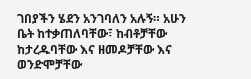ገበያችን ሄደን አንገባለን አሉኝ። አሁን ቤት ከተቃጠለባቸው፣ ከብቶቻቸው ከታረዱባቸው እና ዘመዶቻቸው እና ወንድሞቻቸው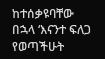ከተሰቃዩባቸው በኋላ ‘እናንተ ፍለጋ የወጣችሁት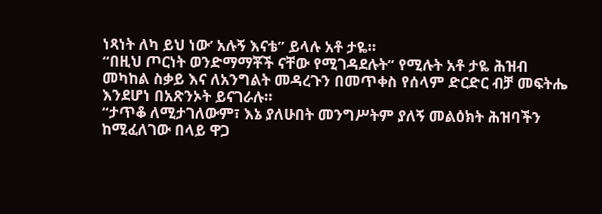ነጻነት ለካ ይህ ነው’ አሉኝ እናቴ” ይላሉ አቶ ታዬ።
“በዚህ ጦርነት ወንድማማቾች ናቸው የሚገዳደሉት” የሚሉት አቶ ታዬ ሕዝብ መካከል ስቃይ እና ለአንግልት መዳረጉን በመጥቀስ የሰላም ድርድር ብቻ መፍትሔ እንደሆነ በአጽንኦት ይናገራሉ።
“ታጥቆ ለሚታገለውም፣ እኔ ያለሁበት መንግሥትም ያለኝ መልዕክት ሕዝባችን ከሚፈለገው በላይ ዋጋ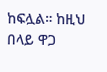ከፍሏል። ከዚህ በላይ ዋጋ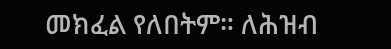መክፈል የለበትም። ለሕዝብ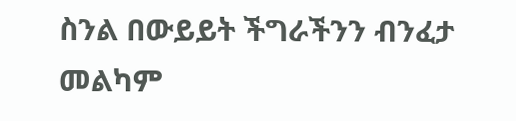ስንል በውይይት ችግራችንን ብንፈታ መልካም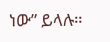ነው” ይላሉ።